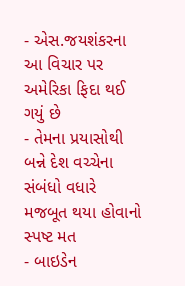- એસ.જયશંકરના આ વિચાર પર અમેરિકા ફિદા થઈ ગયું છે
- તેમના પ્રયાસોથી બન્ને દેશ વચ્ચેના સંબંધો વધારે મજબૂત થયા હોવાનો સ્પષ્ટ મત
- બાઇડેન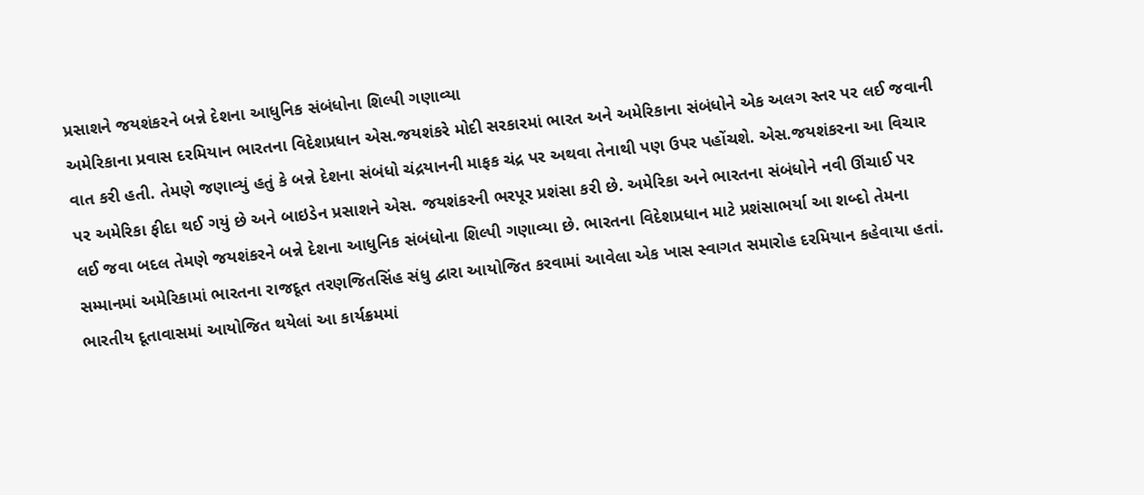પ્રસાશને જયશંકરને બન્ને દેશના આધુનિક સંબંધોના શિલ્પી ગણાવ્યા
અમેરિકાના પ્રવાસ દરમિયાન ભારતના વિદેશપ્રધાન એસ.જયશંકરે મોદી સરકારમાં ભારત અને અમેરિકાના સંબંધોને એક અલગ સ્તર પર લઈ જવાની વાત કરી હતી. તેમણે જણાવ્યું હતું કે બન્ને દેશના સંબંધો ચંદ્રયાનની માફક ચંદ્ર પર અથવા તેનાથી પણ ઉપર પહોંચશે. એસ.જયશંકરના આ વિચાર પર અમેરિકા ફીદા થઈ ગયું છે અને બાઇડેન પ્રસાશને એસ. જયશંકરની ભરપૂર પ્રશંસા કરી છે. અમેરિકા અને ભારતના સંબંધોને નવી ઊંચાઈ પર લઈ જવા બદલ તેમણે જયશંકરને બન્ને દેશના આધુનિક સંબંધોના શિલ્પી ગણાવ્યા છે. ભારતના વિદેશપ્રધાન માટે પ્રશંસાભર્યા આ શબ્દો તેમના સમ્માનમાં અમેરિકામાં ભારતના રાજદૂત તરણજિતસિંહ સંધુ દ્વારા આયોજિત કરવામાં આવેલા એક ખાસ સ્વાગત સમારોહ દરમિયાન કહેવાયા હતાં. ભારતીય દૂતાવાસમાં આયોજિત થયેલાં આ કાર્યક્રમમાં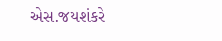એસ.જયશંકરે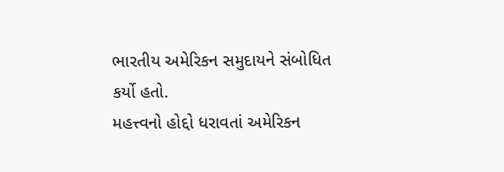ભારતીય અમેરિકન સમુદાયને સંબોધિત કર્યો હતો.
મહત્ત્વનો હોદ્દો ધરાવતાં અમેરિકન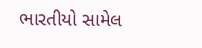ભારતીયો સામેલ